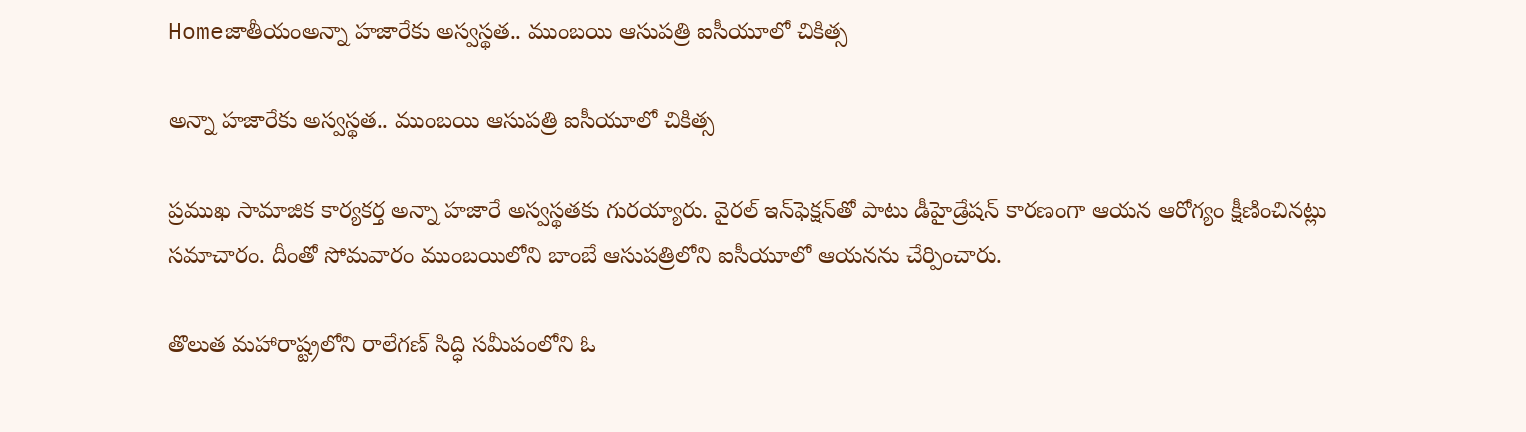Homeజాతీయంఅన్నా హజారేకు అస్వస్థత.. ముంబయి ఆసుపత్రి ఐసీయూలో చికిత్స

అన్నా హజారేకు అస్వస్థత.. ముంబయి ఆసుపత్రి ఐసీయూలో చికిత్స

ప్రముఖ సామాజిక కార్యకర్త అన్నా హజారే అస్వస్థతకు గురయ్యారు. వైరల్ ఇన్‌ఫెక్షన్‌తో పాటు డీహైడ్రేషన్ కారణంగా ఆయన ఆరోగ్యం క్షీణించినట్లు సమాచారం. దీంతో సోమవారం ముంబయిలోని బాంబే ఆసుపత్రిలోని ఐసీయూలో ఆయనను చేర్పించారు.

తొలుత మహారాష్ట్రలోని రాలేగణ్ సిద్ధి సమీపంలోని ఓ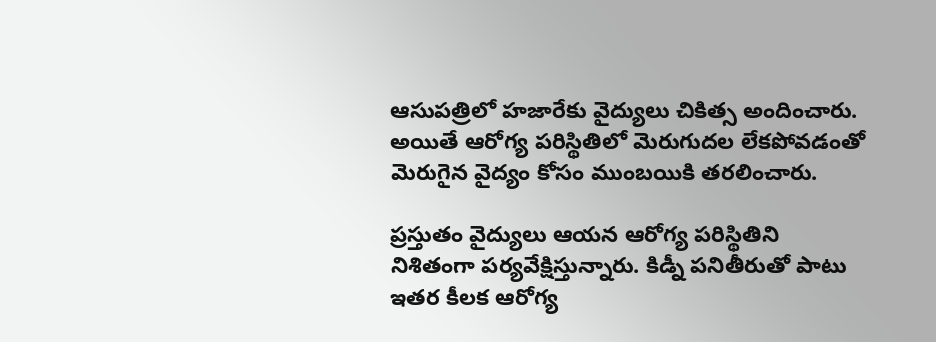ఆసుపత్రిలో హజారేకు వైద్యులు చికిత్స అందించారు. అయితే ఆరోగ్య పరిస్థితిలో మెరుగుదల లేకపోవడంతో మెరుగైన వైద్యం కోసం ముంబయికి తరలించారు.

ప్రస్తుతం వైద్యులు ఆయన ఆరోగ్య పరిస్థితిని నిశితంగా పర్యవేక్షిస్తున్నారు. కిడ్నీ పనితీరుతో పాటు ఇతర కీలక ఆరోగ్య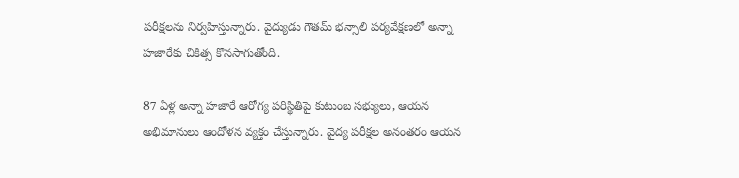పరీక్షలను నిర్వహిస్తున్నారు. వైద్యుడు గౌతమ్ భన్సాలి పర్యవేక్షణలో అన్నా హజారేకు చికిత్స కొనసాగుతోంది.

87 ఏళ్ల అన్నా హజారే ఆరోగ్య పరిస్థితిపై కుటుంబ సభ్యులు, ఆయన అభిమానులు ఆందోళన వ్యక్తం చేస్తున్నారు. వైద్య పరీక్షల అనంతరం ఆయన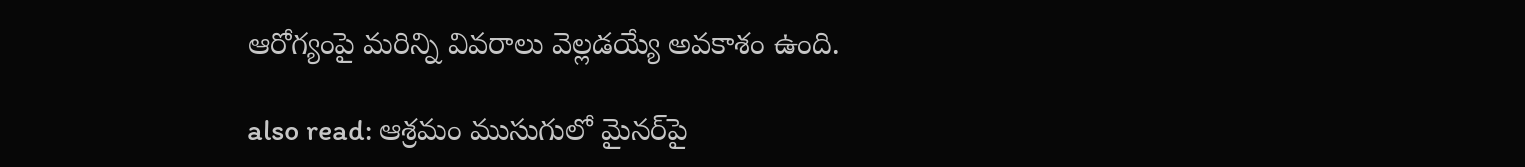ఆరోగ్యంపై మరిన్ని వివరాలు వెల్లడయ్యే అవకాశం ఉంది.

also read: ఆశ్రమం ముసుగులో మైనర్‌పై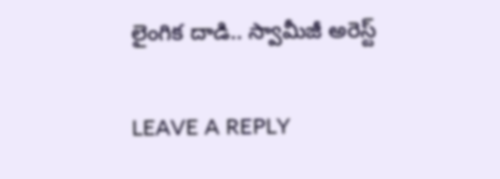లైంగిక దాడి.. స్వామీజీ అరెస్ట్

LEAVE A REPLY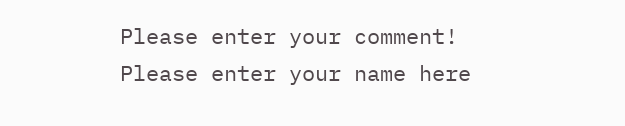Please enter your comment!
Please enter your name here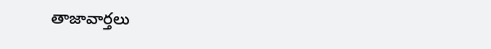తాజావార్తలు